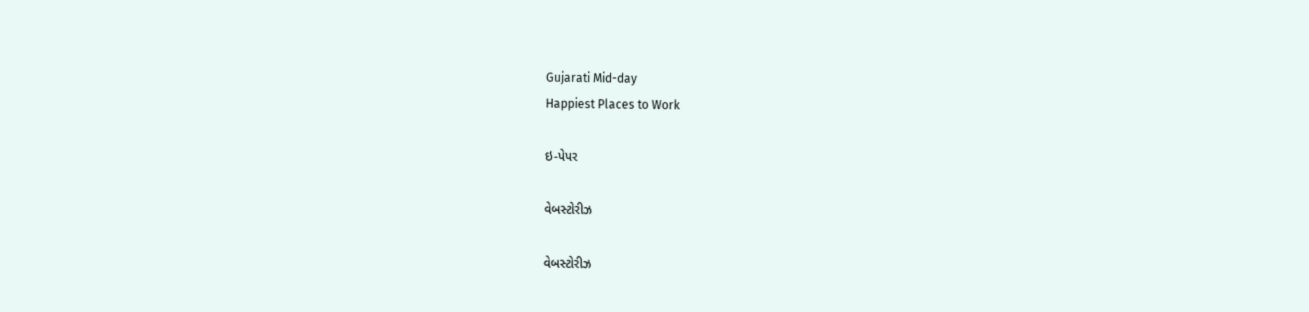Gujarati Mid-day
Happiest Places to Work

ઇ-પેપર

વેબસ્ટોરીઝ

વેબસ્ટોરીઝ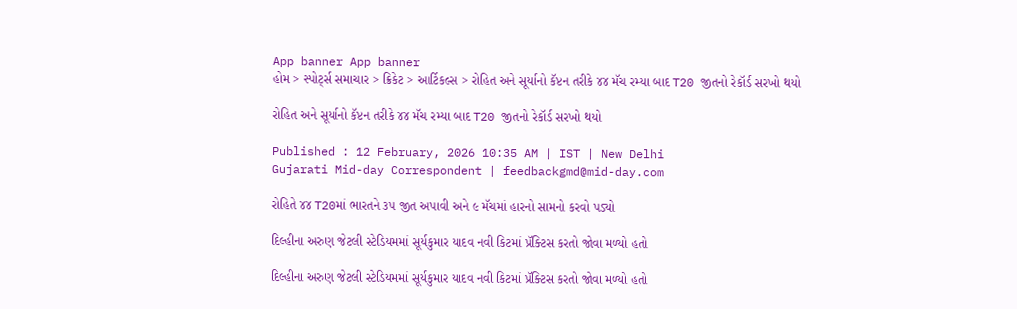App banner App banner
હોમ > સ્પોર્ટ્સ સમાચાર > ક્રિકેટ > આર્ટિકલ્સ > રોહિત અને સૂર્યાનો કૅપ્ટન તરીકે ૪૪ મૅચ રમ્યા બાદ T20 જીતનો રેકૉર્ડ સરખો થયો

રોહિત અને સૂર્યાનો કૅપ્ટન તરીકે ૪૪ મૅચ રમ્યા બાદ T20 જીતનો રેકૉર્ડ સરખો થયો

Published : 12 February, 2026 10:35 AM | IST | New Delhi
Gujarati Mid-day Correspondent | feedbackgmd@mid-day.com

રોહિતે ૪૪ T20માં ભારતને ૩૫ જીત અપાવી અને ૯ મૅચમાં હારનો સામનો કરવો પડ્યો

દિલ્હીના અરુણ જેટલી સ્ટેડિયમમાં સૂર્યકુમાર યાદવ નવી કિટમાં પ્રૅક્ટિસ કરતો જોવા મળ્યો હતો

દિલ્હીના અરુણ જેટલી સ્ટેડિયમમાં સૂર્યકુમાર યાદવ નવી કિટમાં પ્રૅક્ટિસ કરતો જોવા મળ્યો હતો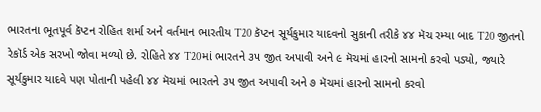ભારતના ભૂતપૂર્વ કૅપ્ટન રોહિત શર્મા અને વર્તમાન ભારતીય T20 કૅપ્ટન સૂર્યકુમાર યાદવનો સુકાની તરીકે ૪૪ મૅચ રમ્યા બાદ T20 જીતનો રેકૉર્ડ એક સરખો જોવા મળ્યો છે. રોહિતે ૪૪ T20માં ભારતને ૩૫ જીત અપાવી અને ૯ મૅચમાં હારનો સામનો કરવો પડ્યો, જ્યારે સૂર્યકુમાર યાદવે પણ પોતાની પહેલી ૪૪ મૅચમાં ભારતને ૩૫ જીત અપાવી અને ૭ મૅચમાં હારનો સામનો કરવો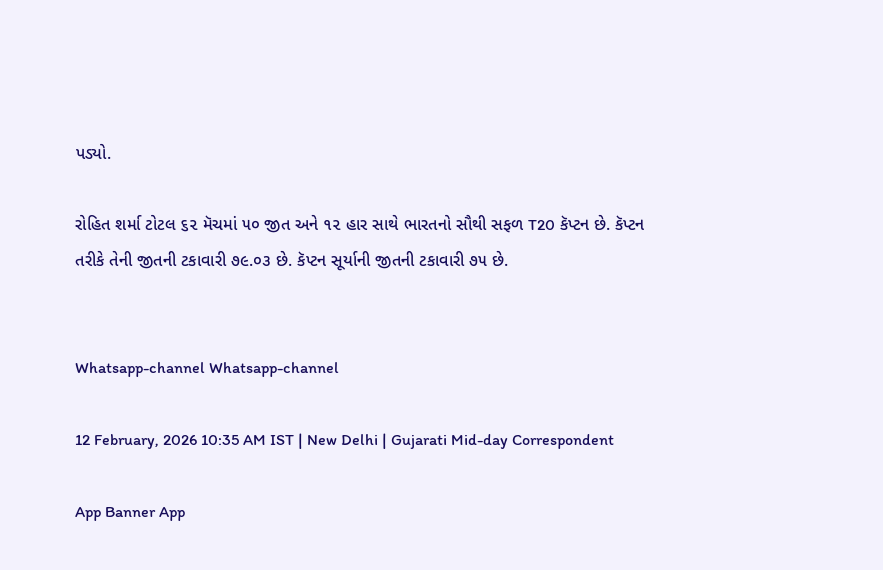પડ્યો.

રોહિત શર્મા ટોટલ ૬૨ મૅચમાં ૫૦ જીત અને ૧૨ હાર સાથે ભારતનો સૌથી સફળ T20 કૅપ્ટન છે. કૅપ્ટન તરીકે તેની જીતની ટકાવારી ૭૯.૦૩ છે. કૅપ્ટન સૂર્યાની જીતની ટકાવારી ૭૫ છે.


Whatsapp-channel Whatsapp-channel

12 February, 2026 10:35 AM IST | New Delhi | Gujarati Mid-day Correspondent

App Banner App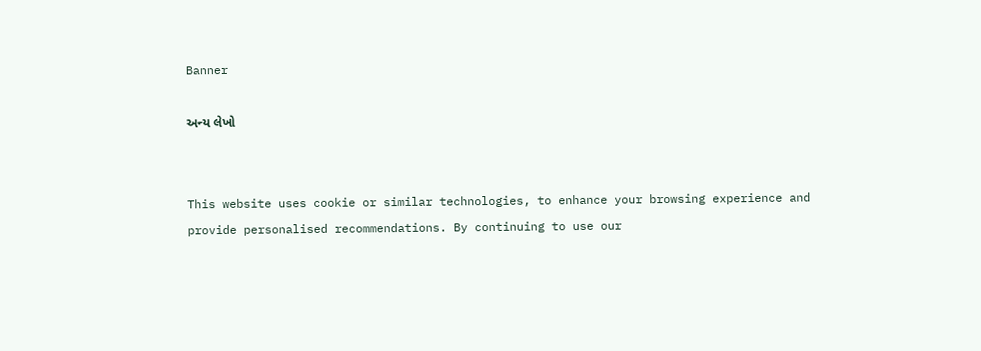Banner

અન્ય લેખો


This website uses cookie or similar technologies, to enhance your browsing experience and provide personalised recommendations. By continuing to use our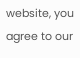website, you agree to our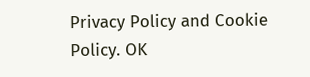Privacy Policy and Cookie Policy. OK